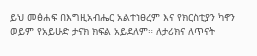ይህ መፅሐፍ በእግዚአብሔር አልተነፀረም እና የክርስቲያን ካኖን ወይም የአይሁድ ታናክ ክፍል አይደለም። ለታሪክና ለጥናት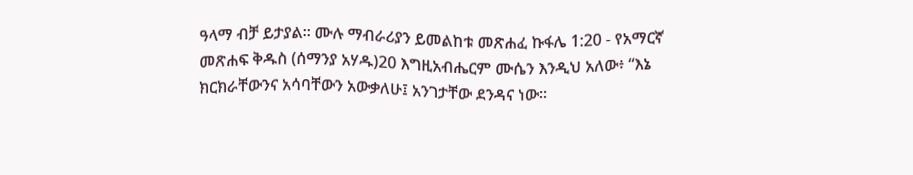ዓላማ ብቻ ይታያል። ሙሉ ማብራሪያን ይመልከቱ መጽሐፈ ኩፋሌ 1:20 - የአማርኛ መጽሐፍ ቅዱስ (ሰማንያ አሃዱ)20 እግዚአብሔርም ሙሴን እንዲህ አለው፥ “እኔ ክርክራቸውንና አሳባቸውን አውቃለሁ፤ አንገታቸው ደንዳና ነው።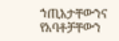ኀጢአታቸውንና የአባቶቻቸውን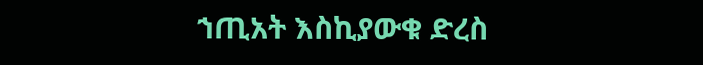ኀጢአት እስኪያውቁ ድረስ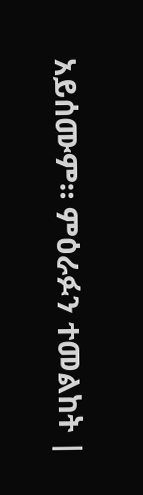አይሰሙም። ምዕራፉን ተመልከት |